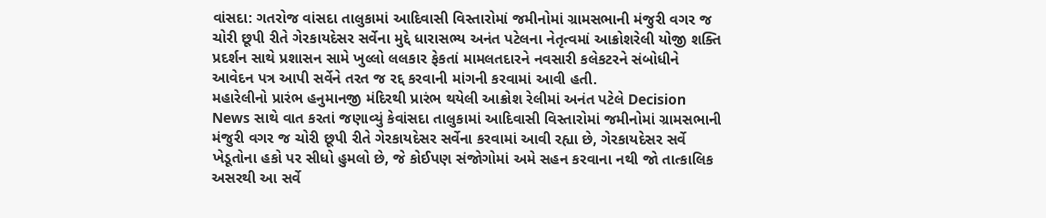વાંસદા: ગતરોજ વાંસદા તાલુકામાં આદિવાસી વિસ્તારોમાં જમીનોમાં ગ્રામસભાની મંજુરી વગર જ ચોરી છૂપી રીતે ગેરકાયદેસર સર્વેના મુદ્દે ધારાસભ્ય અનંત પટેલના નેતૃત્વમાં આક્રોશરેલી યોજી શક્તિ પ્રદર્શન સાથે પ્રશાસન સામે ખુલ્લો લલકાર ફેકતાં મામલતદારને નવસારી કલેકટરને સંબોધીને આવેદન પત્ર આપી સર્વેને તરત જ રદ્દ કરવાની માંગની કરવામાં આવી હતી.
મહારેલીનો પ્રારંભ હનુમાનજી મંદિરથી પ્રારંભ થયેલી આક્રોશ રેલીમાં અનંત પટેલે Decision News સાથે વાત કરતાં જણાવ્યું કેવાંસદા તાલુકામાં આદિવાસી વિસ્તારોમાં જમીનોમાં ગ્રામસભાની મંજુરી વગર જ ચોરી છૂપી રીતે ગેરકાયદેસર સર્વેના કરવામાં આવી રહ્યા છે, ગેરકાયદેસર સર્વે ખેડૂતોના હકો પર સીધો હુમલો છે, જે કોઈપણ સંજોગોમાં અમે સહન કરવાના નથી જો તાત્કાલિક અસરથી આ સર્વે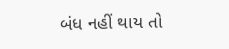બંધ નહીં થાય તો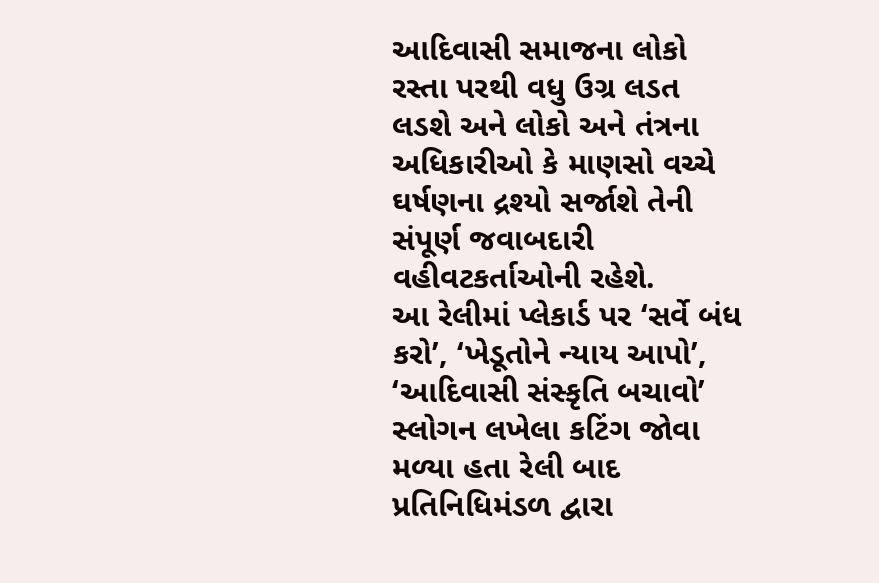આદિવાસી સમાજના લોકો રસ્તા પરથી વધુ ઉગ્ર લડત લડશે અને લોકો અને તંત્રના અધિકારીઓ કે માણસો વચ્ચે ઘર્ષણના દ્રશ્યો સર્જાશે તેની સંપૂર્ણ જવાબદારી વહીવટકર્તાઓની રહેશે.
આ રેલીમાં પ્લેકાર્ડ પર ‘સર્વે બંધ કરો’, ‘ખેડૂતોને ન્યાય આપો’, ‘આદિવાસી સંસ્કૃતિ બચાવો’ સ્લોગન લખેલા કટિંગ જોવા મળ્યા હતા રેલી બાદ પ્રતિનિધિમંડળ દ્વારા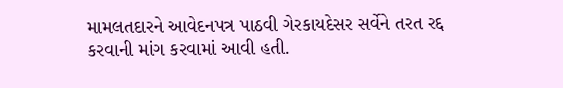મામલતદારને આવેદનપત્ર પાઠવી ગેરકાયદેસર સર્વેને તરત રદ્દ કરવાની માંગ કરવામાં આવી હતી.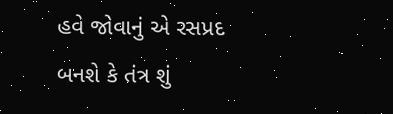હવે જોવાનું એ રસપ્રદ બનશે કે તંત્ર શું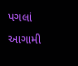પગલાં આગામી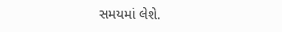સમયમાં લેશે.